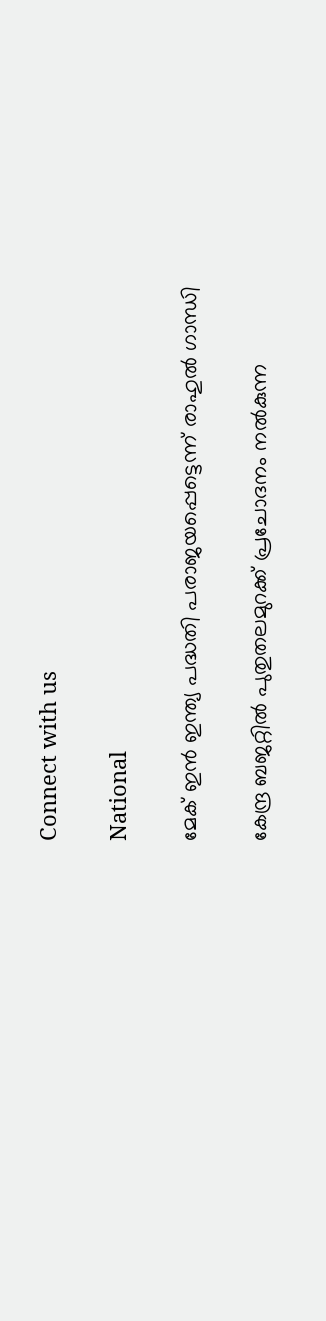Connect with us

National

മേക് ഇന്‍ ഇന്ത്യ പദ്ധതി പരാജയപ്പെട്ടെന്ന് രാഹുല്‍ ഗാന്ധി

കേന്ദ്ര ബജറ്റില്‍ പുതുതലമുറക്ക് പ്രചോദനം നല്‍കുന്ന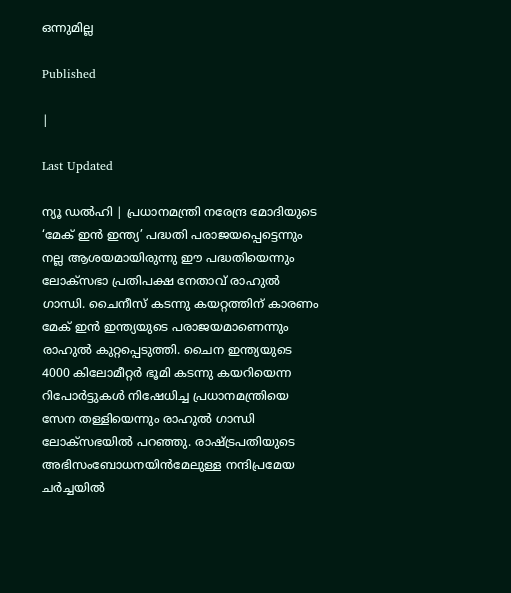ഒന്നുമില്ല

Published

|

Last Updated

ന്യൂ ഡല്‍ഹി | പ്രധാനമന്ത്രി നരേന്ദ്ര മോദിയുടെ ‘മേക് ഇന്‍ ഇന്ത്യ’ പദ്ധതി പരാജയപ്പെട്ടെന്നും നല്ല ആശയമായിരുന്നു ഈ പദ്ധതിയെന്നും ലോക്സഭാ പ്രതിപക്ഷ നേതാവ് രാഹുല്‍ ഗാന്ധി. ചൈനീസ് കടന്നു കയറ്റത്തിന് കാരണം മേക് ഇന്‍ ഇന്ത്യയുടെ പരാജയമാണെന്നും രാഹുല്‍ കുറ്റപ്പെടുത്തി. ചൈന ഇന്ത്യയുടെ 4000 കിലോമീറ്റര്‍ ഭൂമി കടന്നു കയറിയെന്ന റിപോര്‍ട്ടുകള്‍ നിഷേധിച്ച പ്രധാനമന്ത്രിയെ സേന തള്ളിയെന്നും രാഹുല്‍ ഗാന്ധി ലോക്‌സഭയില്‍ പറഞ്ഞു. രാഷ്ട്രപതിയുടെ അഭിസംബോധനയിന്‍മേലുള്ള നന്ദിപ്രമേയ ചര്‍ച്ചയില്‍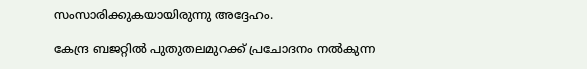സംസാരിക്കുകയായിരുന്നു അദ്ദേഹം.

കേന്ദ്ര ബജറ്റില്‍ പുതുതലമുറക്ക് പ്രചോദനം നല്‍കുന്ന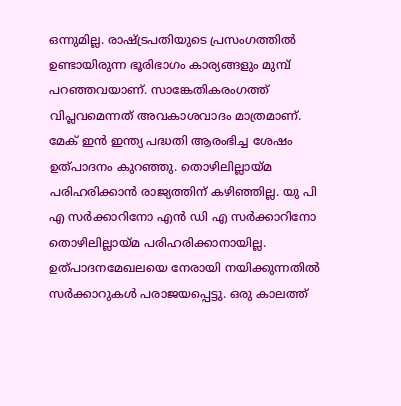ഒന്നുമില്ല. രാഷ്ട്രപതിയുടെ പ്രസംഗത്തില്‍ ഉണ്ടായിരുന്ന ഭൂരിഭാഗം കാര്യങ്ങളും മുമ്പ് പറഞ്ഞവയാണ്. സാങ്കേതികരംഗത്ത് വിപ്ലവമെന്നത് അവകാശവാദം മാത്രമാണ്. മേക് ഇന്‍ ഇന്ത്യ പദ്ധതി ആരംഭിച്ച ശേഷം ഉത്പാദനം കുറഞ്ഞു. തൊഴിലില്ലായ്മ പരിഹരിക്കാന്‍ രാജ്യത്തിന് കഴിഞ്ഞില്ല. യു പി എ സര്‍ക്കാറിനോ എന്‍ ഡി എ സര്‍ക്കാറിനോ തൊഴിലില്ലായ്മ പരിഹരിക്കാനായില്ല. ഉത്പാദനമേഖലയെ നേരായി നയിക്കുന്നതില്‍ സര്‍ക്കാറുകള്‍ പരാജയപ്പെട്ടു. ഒരു കാലത്ത്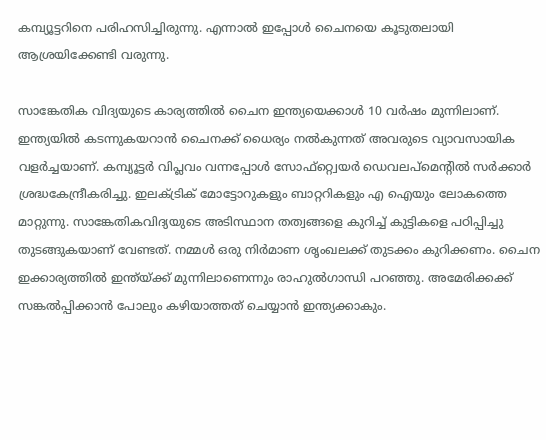കമ്പ്യൂട്ടറിനെ പരിഹസിച്ചിരുന്നു. എന്നാല്‍ ഇപ്പോള്‍ ചൈനയെ കൂടുതലായി ആശ്രയിക്കേണ്ടി വരുന്നു.

സാങ്കേതിക വിദ്യയുടെ കാര്യത്തില്‍ ചൈന ഇന്ത്യയെക്കാള്‍ 10 വര്‍ഷം മുന്നിലാണ്. ഇന്ത്യയില്‍ കടന്നുകയറാന്‍ ചൈനക്ക് ധൈര്യം നല്‍കുന്നത് അവരുടെ വ്യാവസായിക വളര്‍ച്ചയാണ്. കമ്പ്യൂട്ടര്‍ വിപ്ലവം വന്നപ്പോള്‍ സോഫ്റ്റ്വെയര്‍ ഡെവലപ്‌മെന്റില്‍ സര്‍ക്കാര്‍ ശ്രദ്ധകേന്ദ്രീകരിച്ചു. ഇലക്ട്രിക് മോട്ടോറുകളും ബാറ്ററികളും എ ഐയും ലോകത്തെ മാറ്റുന്നു. സാങ്കേതികവിദ്യയുടെ അടിസ്ഥാന തത്വങ്ങളെ കുറിച്ച് കുട്ടികളെ പഠിപ്പിച്ചു തുടങ്ങുകയാണ് വേണ്ടത്. നമ്മള്‍ ഒരു നിര്‍മാണ ശൃംഖലക്ക് തുടക്കം കുറിക്കണം. ചൈന ഇക്കാര്യത്തില്‍ ഇന്ത്യ്ക്ക് മുന്നിലാണെന്നും രാഹുല്‍ഗാന്ധി പറഞ്ഞു. അമേരിക്കക്ക് സങ്കല്‍പ്പിക്കാന്‍ പോലും കഴിയാത്തത് ചെയ്യാന്‍ ഇന്ത്യക്കാകും.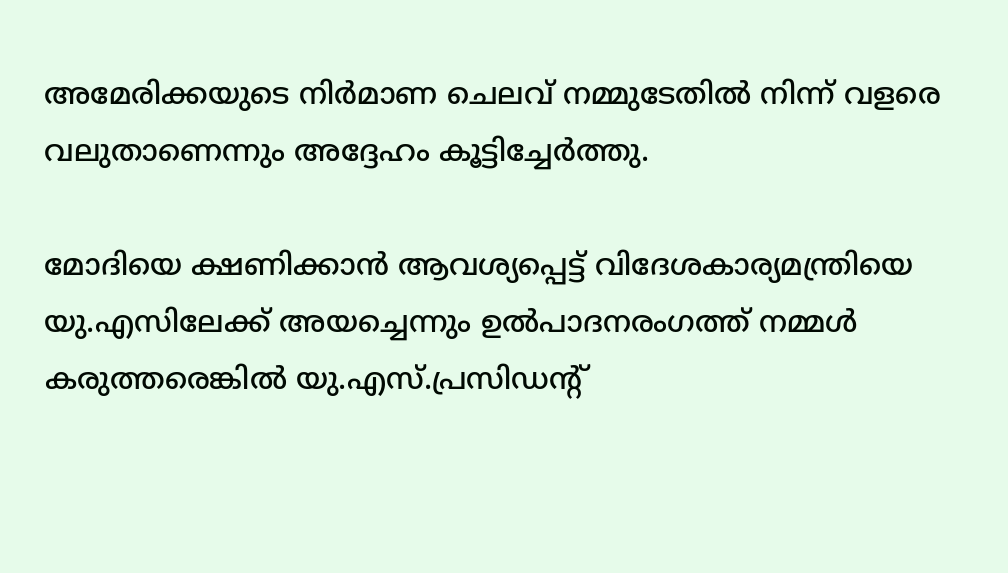അമേരിക്കയുടെ നിര്‍മാണ ചെലവ് നമ്മുടേതില്‍ നിന്ന് വളരെ വലുതാണെന്നും അദ്ദേഹം കൂട്ടിച്ചേര്‍ത്തു.

മോദിയെ ക്ഷണിക്കാന്‍ ആവശ്യപ്പെട്ട് വിദേശകാര്യമന്ത്രിയെ യു.എസിലേക്ക് അയച്ചെന്നും ഉല്‍പാദനരംഗത്ത് നമ്മള്‍ കരുത്തരെങ്കില്‍ യു.എസ്.പ്രസിഡന്‍റ്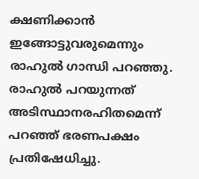ക്ഷണിക്കാന്‍ ഇങ്ങോട്ടുവരുമെന്നും രാഹുല്‍ ഗാന്ധി പറഞ്ഞു. രാഹുല്‍ പറയുന്നത് അടിസ്ഥാനരഹിതമെന്ന് പറഞ്ഞ് ഭരണപക്ഷം പ്രതിഷേധിച്ചു.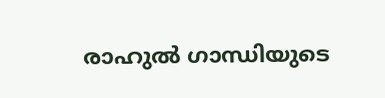രാഹുല്‍ ഗാന്ധിയുടെ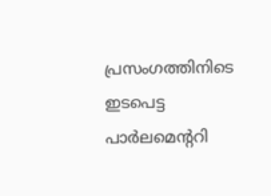പ്രസംഗത്തിനിടെ ഇടപെട്ട പാര്‍ലമെന്ററി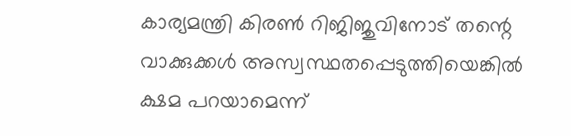കാര്യമന്ത്രി കിരണ്‍ റിജിജുവിനോട് തന്റെ വാക്കുക്കള്‍ അസ്വസ്ഥതപ്പെടുത്തിയെങ്കില്‍ ക്ഷമ പറയാമെന്ന്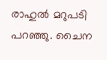രാഹുല്‍ മറുപടി പറഞ്ഞു. ചൈന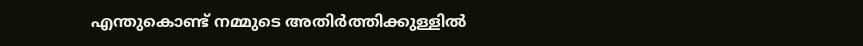എന്തുകൊണ്ട് നമ്മുടെ അതിര്‍ത്തിക്കുള്ളില്‍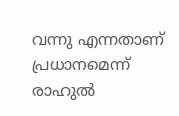വന്നു എന്നതാണ് പ്രധാനമെന്ന് രാഹുല്‍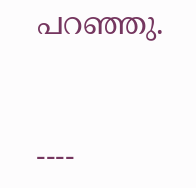പറഞ്ഞു.



----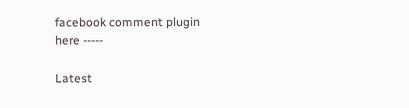facebook comment plugin here -----

Latest